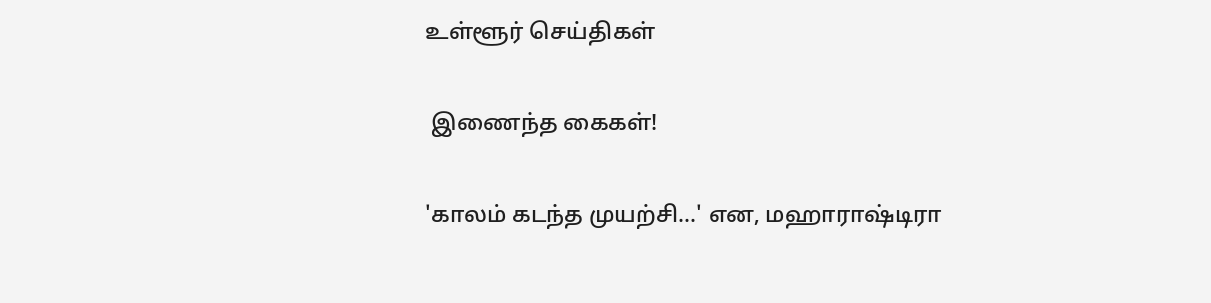உள்ளூர் செய்திகள்

 இணைந்த கைகள்!

'காலம் கடந்த முயற்சி...' என, மஹாராஷ்டிரா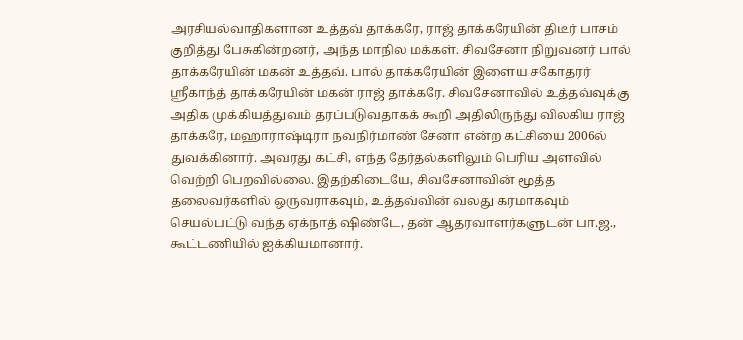அரசியல்வாதிகளான உத்தவ் தாக்கரே, ராஜ் தாக்கரேயின் திடீர் பாசம் குறித்து பேசுகின்றனர், அந்த மாநில மக்கள். சிவசேனா நிறுவனர் பால் தாக்கரேயின் மகன் உத்தவ். பால் தாக்கரேயின் இளைய சகோதரர் ஸ்ரீகாந்த் தாக்கரேயின் மகன் ராஜ் தாக்கரே. சிவசேனாவில் உத்தவ்வுக்கு அதிக முக்கியத்துவம் தரப்படுவதாகக் கூறி அதிலிருந்து விலகிய ராஜ் தாக்கரே, மஹாராஷ்டிரா நவநிர்மாண் சேனா என்ற கட்சியை 2006ல் துவக்கினார். அவரது கட்சி, எந்த தேர்தல்களிலும் பெரிய அளவில் வெற்றி பெறவில்லை. இதற்கிடையே, சிவசேனாவின் மூத்த தலைவர்களில் ஒருவராகவும், உத்தவ்வின் வலது கரமாகவும் செயல்பட்டு வந்த ஏக்நாத் ஷிண்டே, தன் ஆதரவாளர்களுடன் பா.ஜ., கூட்டணியில் ஐக்கியமானார்.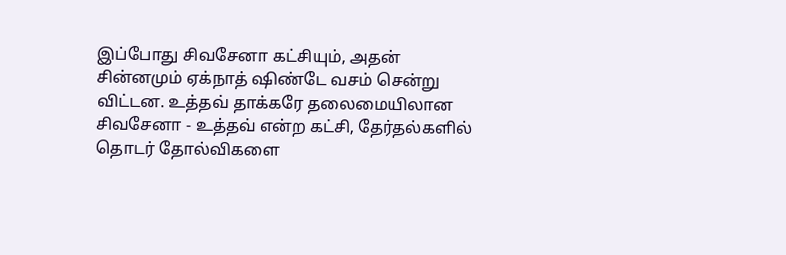இப்போது சிவசேனா கட்சியும், அதன் சின்னமும் ஏக்நாத் ஷிண்டே வசம் சென்று விட்டன. உத்தவ் தாக்கரே தலைமையிலான சிவசேனா - உத்தவ் என்ற கட்சி, தேர்தல்களில் தொடர் தோல்விகளை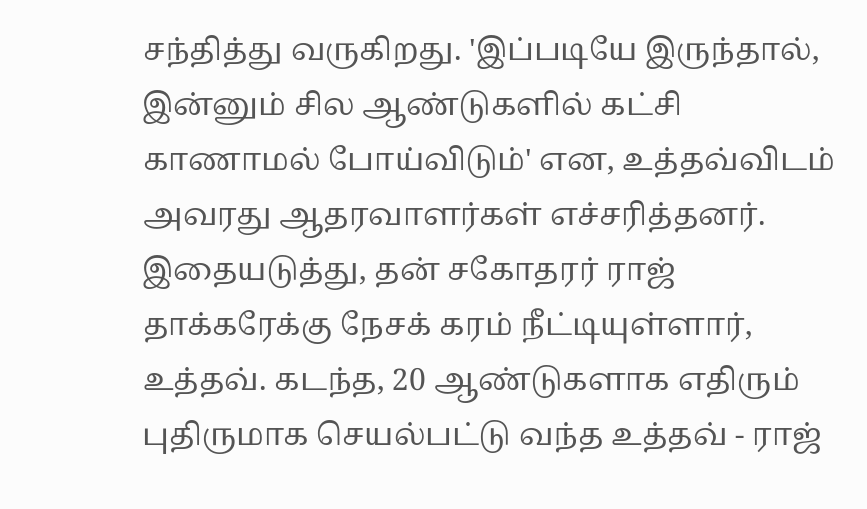சந்தித்து வருகிறது. 'இப்படியே இருந்தால், இன்னும் சில ஆண்டுகளில் கட்சி காணாமல் போய்விடும்' என, உத்தவ்விடம் அவரது ஆதரவாளர்கள் எச்சரித்தனர். இதையடுத்து, தன் சகோதரர் ராஜ் தாக்கரேக்கு நேசக் கரம் நீட்டியுள்ளார், உத்தவ். கடந்த, 20 ஆண்டுகளாக எதிரும் புதிருமாக செயல்பட்டு வந்த உத்தவ் - ராஜ்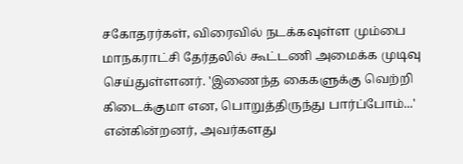சகோதரர்கள், விரைவில் நடக்கவுள்ள மும்பை மாநகராட்சி தேர்தலில் கூட்டணி அமைக்க முடிவு செய்துள்ளனர். 'இணைந்த கைகளுக்கு வெற்றி கிடைக்குமா என, பொறுத்திருந்து பார்ப்போம்...' என்கின்றனர், அவர்களது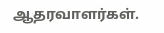ஆதரவாளர்கள்.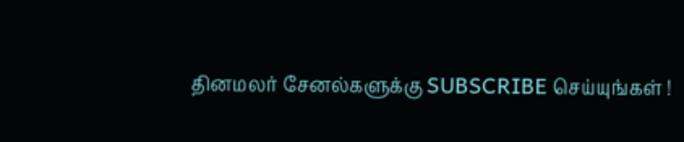தினமலர் சேனல்களுக்கு SUBSCRIBE செய்யுங்கள் !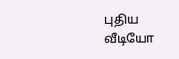புதிய வீடியோ